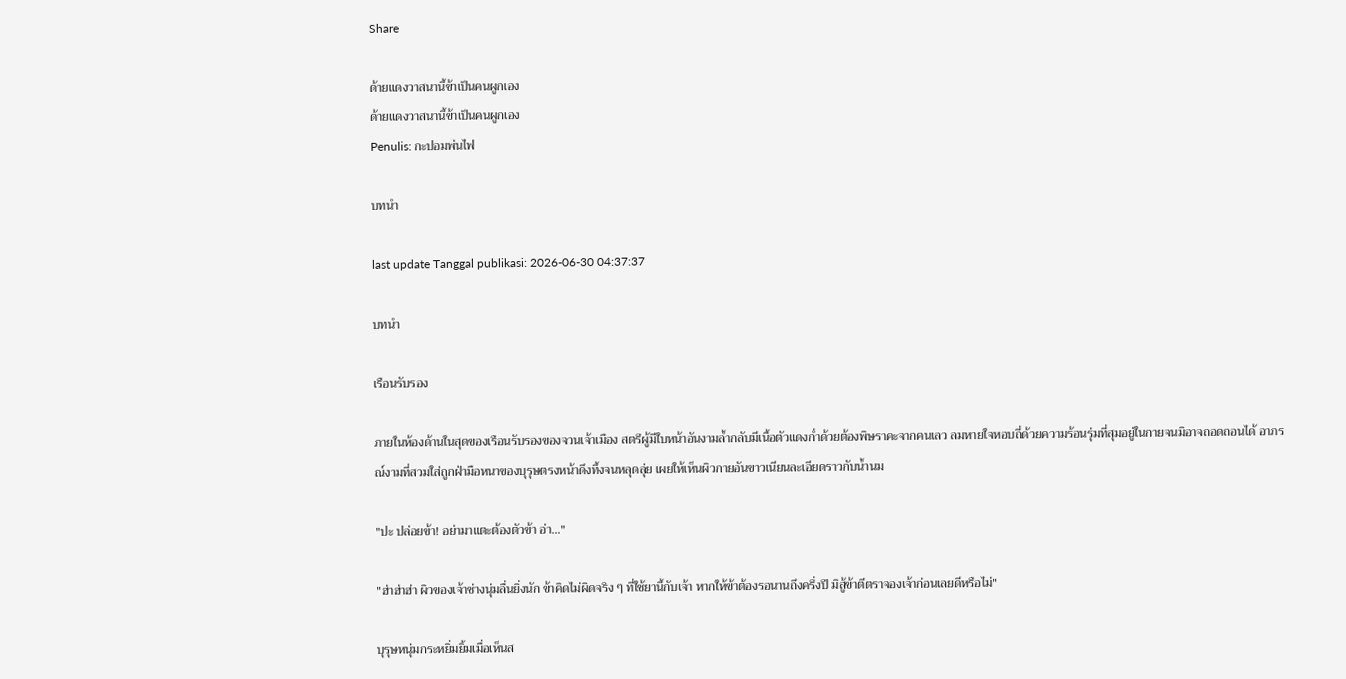Share

ด้ายแดงวาสนานี้ข้าเป็นคนผูกเอง
ด้ายแดงวาสนานี้ข้าเป็นคนผูกเอง
Penulis: กะปอมพ่นไฟ

บทนำ

last update Tanggal publikasi: 2026-06-30 04:37:37

บทนำ

เรือนรับรอง

ภายในห้องด้านในสุดของเรือนรับรองของจวนเจ้าเมือง สตรีผู้มีใบหน้าอันงามล้ำกลับมีเนื้อตัวแดงก่ำด้วยต้องพิษราคะจากคนเลว ลมหายใจหอบถี่ด้วยความร้อนรุ่มที่สุมอยู่ในกายจนมิอาจถอดถอนได้ อาภรณ์งามที่สวมใส่ถูกฝ่ามือหนาของบุรุษตรงหน้าดึงทึ้งจนหลุดลุ่ย เผยให้เห็นผิวกายอันขาวเนียนละเอียดราวกับน้ำนม

"ปะ ปล่อยข้า! อย่ามาแตะต้องตัวข้า อ่า..."

"ฮ่าฮ่าฮ่า ผิวของเจ้าช่างนุ่มลื่นยิ่งนัก ข้าคิดไม่ผิดจริง ๆ ที่ใช้ยานี้กับเจ้า หากให้ข้าต้องรอนานถึงครึ่งปี มิสู้ข้าตีตราจองเจ้าก่อนเลยดีหรือไม่"

บุรุษหนุ่มกระหยิ่มยิ้มเมื่อเห็นส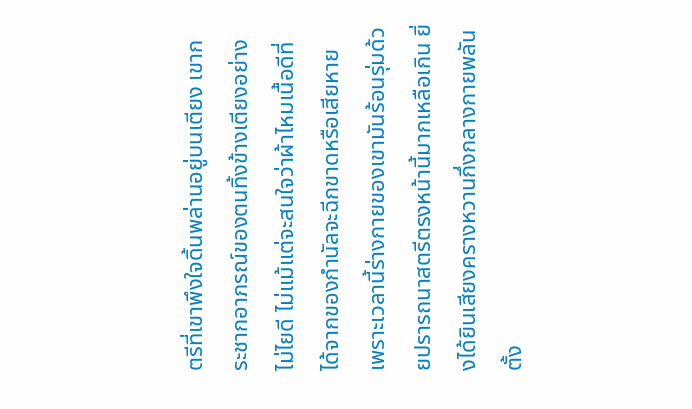ตรีที่เขาพึงใจดิ้นพล่านอยู่บนเตียง เขากระชากอาภรณ์ของตนทิ้งข้างเตียงอย่างไม่ไยดี ไม่แม้แต่จะสนใจว่าผ้าไหมเนื้อดีที่ได้จากของกำนัลจะฉีกขาดหรือเสียหาย เพราะเวลานี้ร่างกายของเขามันร้อนรุ่มด้วยปรารถนาสตรีตรงหน้านี้มากเหลือเกิน ยิ่งได้ยินเสียงครางหวานกึ่งกลางกายพลันตั้ง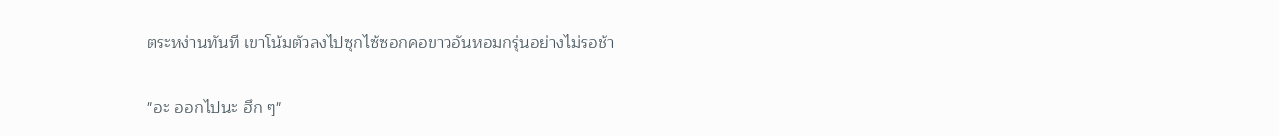ตระหง่านทันที เขาโน้มตัวลงไปซุกไซ้ซอกคอขาวอันหอมกรุ่นอย่างไม่รอช้า

"อะ ออกไปนะ ฮึก ๆ"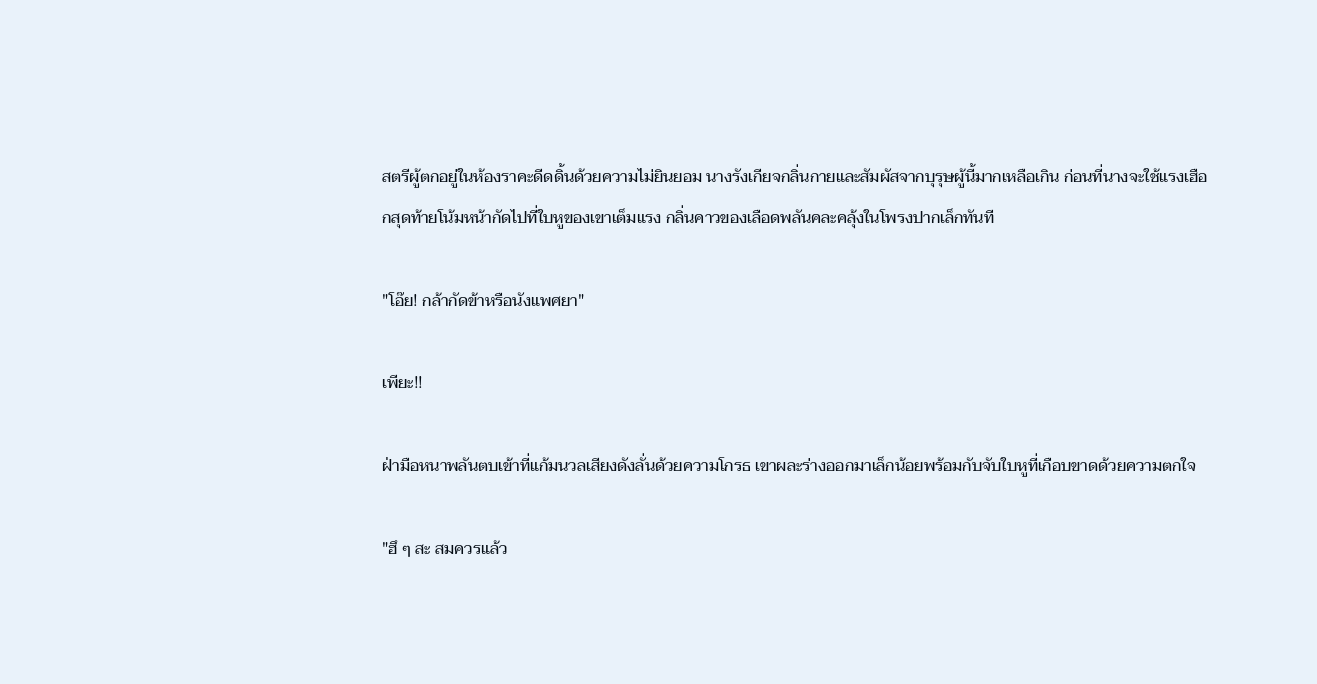สตรีผู้ตกอยู่ในห้องราคะดีดดิ้นด้วยความไม่ยินยอม นางรังเกียจกลิ่นกายและสัมผัสจากบุรุษผู้นี้มากเหลือเกิน ก่อนที่นางจะใช้แรงเฮือกสุดท้ายโน้มหน้ากัดไปที่ใบหูของเขาเต็มแรง กลิ่นคาวของเลือดพลันคละคลุ้งในโพรงปากเล็กทันที

"โอ๊ย! กล้ากัดข้าหรือนังแพศยา"

เพียะ!!

ฝ่ามือหนาพลันตบเข้าที่แก้มนวลเสียงดังลั่นด้วยความโกรธ เขาผละร่างออกมาเล็กน้อยพร้อมกับจับใบหูที่เกือบขาดด้วยความตกใจ

"ฮึ ๆ สะ สมควรแล้ว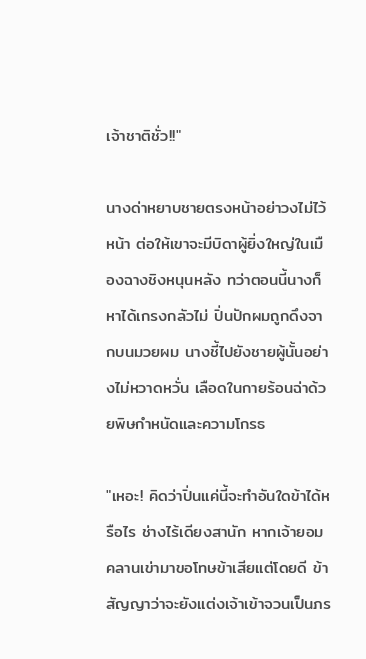เจ้าชาติชั่ว!!"

นางด่าหยาบชายตรงหน้าอย่าวงไม่ไว้หน้า ต่อให้เขาจะมีบิดาผู้ยิ่งใหญ่ในเมืองฉางชิงหนุนหลัง ทว่าตอนนี้นางก็หาได้เกรงกลัวไม่ ปิ่นปักผมถูกดึงจากบนมวยผม นางชี้ไปยังชายผู้นั้นอย่างไม่หวาดหวั่น เลือดในกายร้อนฉ่าด้วยพิษกำหนัดและความโกรธ

"เหอะ! คิดว่าปิ่นแค่นี้จะทำอันใดข้าได้หรือไร ช่างไร้เดียงสานัก หากเจ้ายอมคลานเข่ามาขอโทษข้าเสียแต่โดยดี ข้าสัญญาว่าจะยังแต่งเจ้าเข้าจวนเป็นภร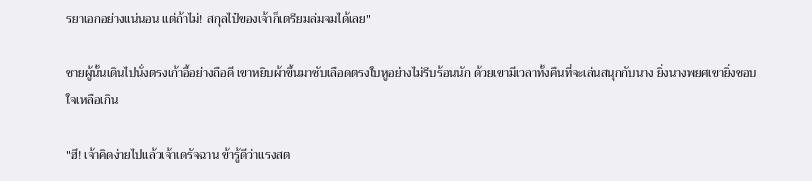รยาเอกอย่างแน่นอน แต่ถ้าไม่! สกุลไป๋ของเจ้าก็เตรียมล่มจมได้เลย"

ชายผู้นั้นเดินไปนั่งตรงเก้าอี้อย่างถือดี เขาหยิบผ้าขึ้นมาซับเลือดตรงใบหูอย่างไม่รีบร้อนนัก ด้วยเขามีเวลาทั้งคืนที่จะเล่นสนุกกับนาง ยิ่งนางพยศเขายิ่งชอบใจเหลือเกิน

"ฮึ! เจ้าคิดง่ายไปแล้วเจ้าเดรัจฉาน ข้ารู้ดีว่าแรงสต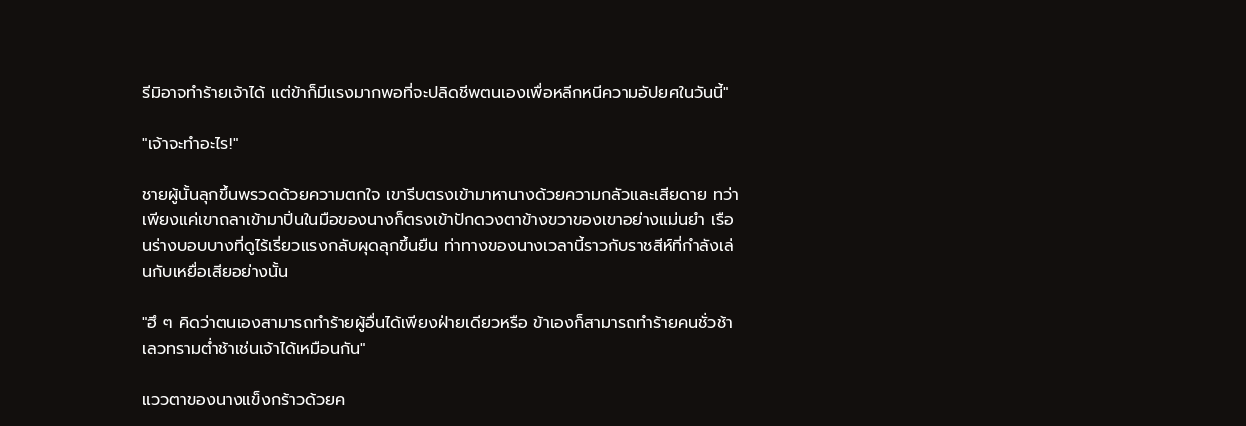รีมิอาจทำร้ายเจ้าได้ แต่ข้าก็มีแรงมากพอที่จะปลิดชีพตนเองเพื่อหลีกหนีความอัปยศในวันนี้"

"เจ้าจะทำอะไร!"

ชายผู้นั้นลุกขึ้นพรวดด้วยความตกใจ เขารีบตรงเข้ามาหานางด้วยความกลัวและเสียดาย ทว่าเพียงแค่เขาถลาเข้ามาปิ่นในมือของนางก็ตรงเข้าปักดวงตาข้างขวาของเขาอย่างแม่นยำ เรือนร่างบอบบางที่ดูไร้เรี่ยวแรงกลับผุดลุกขึ้นยืน ท่าทางของนางเวลานี้ราวกับราชสีห์ที่กำลังเล่นกับเหยื่อเสียอย่างนั้น

"ฮึ ๆ คิดว่าตนเองสามารถทำร้ายผู้อื่นได้เพียงฝ่ายเดียวหรือ ข้าเองก็สามารถทำร้ายคนชั่วช้าเลวทรามต่ำช้าเช่นเจ้าได้เหมือนกัน"

แววตาของนางแข็งกร้าวด้วยค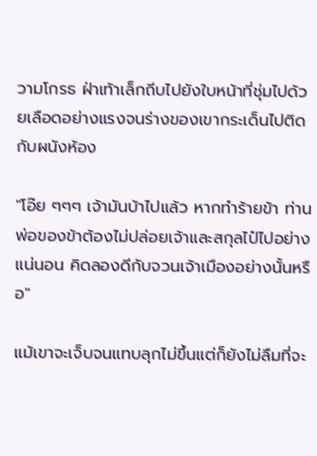วามโกรธ ฝ่าเท้าเล็กถีบไปยังใบหน้าที่ชุ่มไปด้วยเลือดอย่างแรงจนร่างของเขากระเด็นไปติดกับผนังห้อง

"โอ๊ย ๆๆๆ เจ้ามันบ้าไปแล้ว หากทำร้ายข้า ท่านพ่อของข้าต้องไม่ปล่อยเจ้าและสกุลไป๋ไปอย่างแน่นอน คิดลองดีกับจวนเจ้าเมืองอย่างนั้นหรือ"

แม้เขาจะเจ็บจนแทบลุกไม่ขึ้นแต่ก็ยังไม่ลืมที่จะ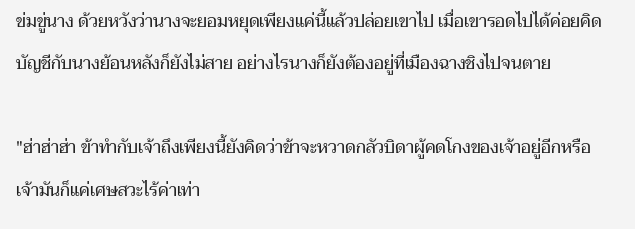ข่มขู่นาง ด้วยหวังว่านางจะยอมหยุดเพียงแค่นี้แล้วปล่อยเขาไป เมื่อเขารอดไปได้ค่อยคิดบัญชีกับนางย้อนหลังก็ยังไม่สาย อย่างไรนางก็ยังต้องอยู่ที่เมืองฉางชิงไปจนตาย

"ฮ่าฮ่าฮ่า ข้าทำกับเจ้าถึงเพียงนี้ยังคิดว่าข้าจะหวาดกลัวบิดาผู้คดโกงของเจ้าอยู่อีกหรือ เจ้ามันก็แค่เศษสวะไร้ค่าเท่า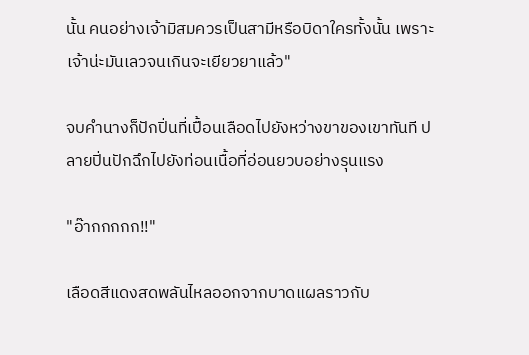นั้น คนอย่างเจ้ามิสมควรเป็นสามีหรือบิดาใครทั้งนั้น เพราะเจ้าน่ะมันเลวจนเกินจะเยียวยาแล้ว"

จบคำนางก็ปักปิ่นที่เปื้อนเลือดไปยังหว่างขาของเขาทันที ปลายปิ่นปักฉึกไปยังท่อนเนื้อที่อ่อนยวบอย่างรุนแรง

"อ๊ากกกกก!!"

เลือดสีแดงสดพลันไหลออกจากบาดแผลราวกับ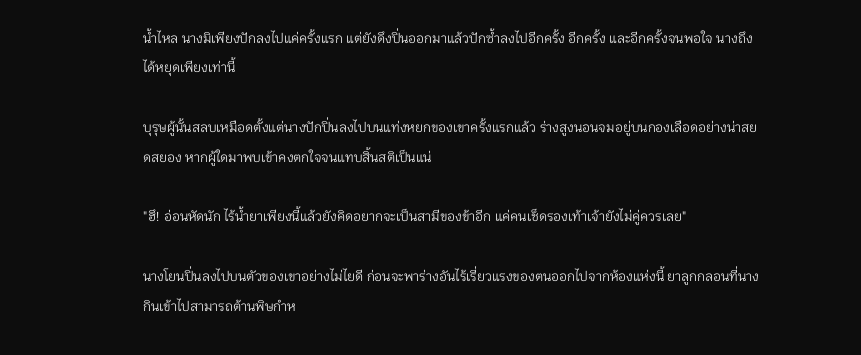น้ำไหล นางมิเพียงปักลงไปแค่ครั้งแรก แต่ยังดึงปิ่นออกมาแล้วปักซ้ำลงไปอีกครั้ง อีกครั้ง และอีกครั้งจนพอใจ นางถึงได้หยุดเพียงเท่านี้

บุรุษผู้นั้นสลบเหมือดตั้งแต่นางปักปิ่นลงไปบนแท่งหยกของเขาครั้งแรกแล้ว ร่างสูงนอนจมอยู่บนกองเลือดอย่างน่าสยดสยอง หากผู้ใดมาพบเข้าคงตกใจจนแทบสิ้นสติเป็นแน่

"ฮึ! อ่อนหัดนัก ไร้น้ำยาเพียงนี้แล้วยังคิดอยากจะเป็นสามีของข้าอีก แค่คนเช็ดรองเท้าเจ้ายังไม่คู่ควรเลย"

นางโยนปิ่นลงไปบนตัวของเขาอย่างไม่ไยดี ก่อนจะพาร่างอันไร้เรี่ยวแรงของตนออกไปจากห้องแห่งนี้ ยาลูกกลอนที่นางกินเข้าไปสามารถต้านพิษกำห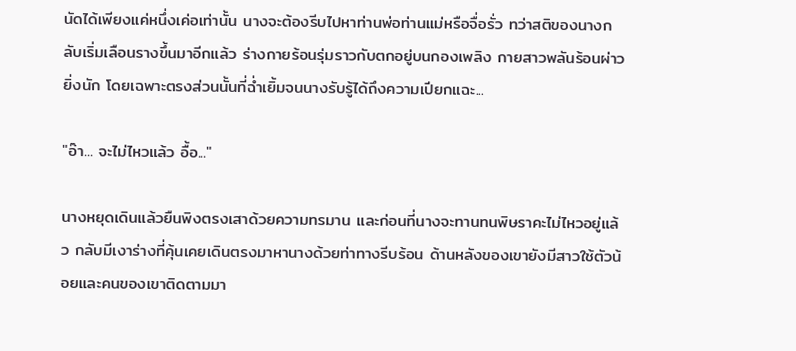นัดได้เพียงแค่หนึ่งเค่อเท่านั้น นางจะต้องรีบไปหาท่านพ่อท่านแม่หรือจื่อรั่ว ทว่าสติของนางกลับเริ่มเลือนรางขึ้นมาอีกแล้ว ร่างกายร้อนรุ่มราวกับตกอยู่บนกองเพลิง กายสาวพลันร้อนผ่าวยิ่งนัก โดยเฉพาะตรงส่วนนั้นที่ฉ่ำเยิ้มจนนางรับรู้ได้ถึงความเปียกแฉะ...

"อ๊า... จะไม่ไหวแล้ว อื้อ..."

นางหยุดเดินแล้วยืนพิงตรงเสาด้วยความทรมาน และก่อนที่นางจะทานทนพิษราคะไม่ไหวอยู่แล้ว กลับมีเงาร่างที่คุ้นเคยเดินตรงมาหานางด้วยท่าทางรีบร้อน ด้านหลังของเขายังมีสาวใช้ตัวน้อยและคนของเขาติดตามมา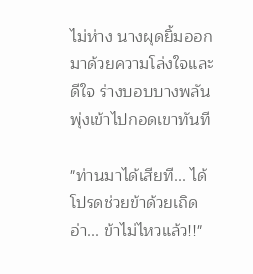ไม่ห่าง นางผุดยิ้มออกมาด้วยความโล่งใจและดีใจ ร่างบอบบางพลันพุ่งเข้าไปกอดเขาทันที

"ท่านมาได้เสียที... ได้โปรดช่วยข้าด้วยเถิด อ่า... ข้าไม่ไหวแล้ว!!"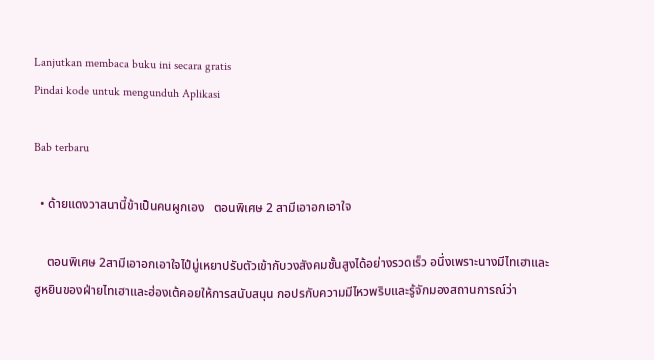Lanjutkan membaca buku ini secara gratis
Pindai kode untuk mengunduh Aplikasi

Bab terbaru

  • ด้ายแดงวาสนานี้ข้าเป็นคนผูกเอง   ตอนพิเศษ 2 สามีเอาอกเอาใจ

    ตอนพิเศษ 2สามีเอาอกเอาใจไป๋มู่เหยาปรับตัวเข้ากับวงสังคมชั้นสูงได้อย่างรวดเร็ว อนึ่งเพราะนางมีไทเฮาและฮูหยินของฝ่ายไทเฮาและฮ่องเต้คอยให้การสนับสนุน กอปรกับความมีไหวพริบและรู้จักมองสถานการณ์ว่า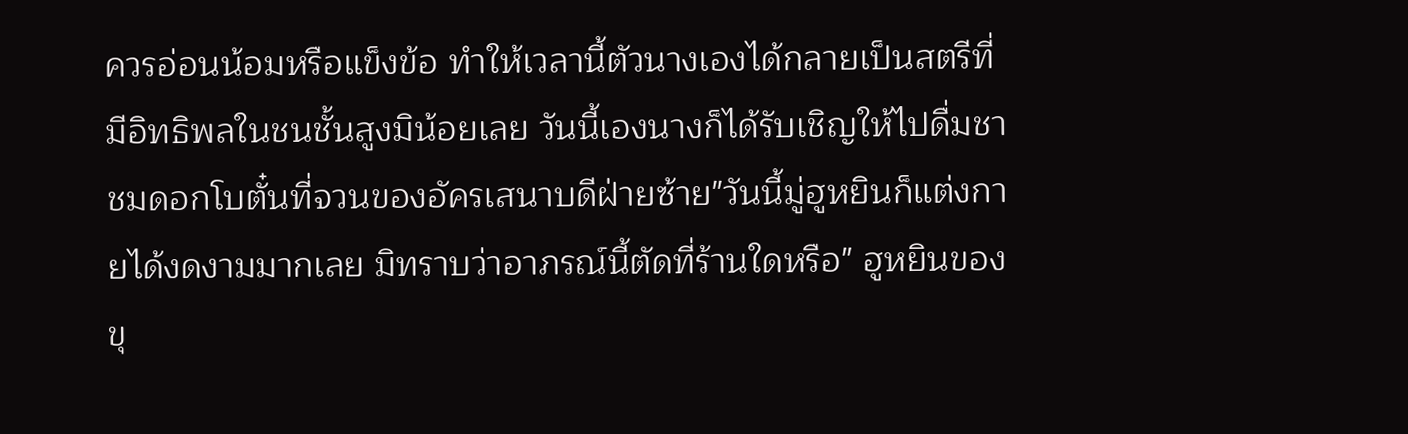ควรอ่อนน้อมหรือแข็งข้อ ทำให้เวลานี้ตัวนางเองได้กลายเป็นสตรีที่มีอิทธิพลในชนชั้นสูงมิน้อยเลย วันนี้เองนางก็ได้รับเชิญให้ไปดื่มชาชมดอกโบตั๋นที่จวนของอัครเสนาบดีฝ่ายซ้าย"วันนี้มู่ฮูหยินก็แต่งกายได้งดงามมากเลย มิทราบว่าอาภรณ์นี้ตัดที่ร้านใดหรือ" ฮูหยินของขุ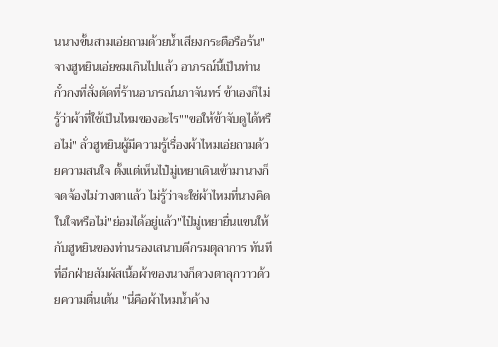นนางขั้นสามเอ่ยถามด้วยน้ำเสียงกระตือรือร้น"จางฮูหยินเอ่ยชมเกินไปแล้ว อาภรณ์นี้เป็นท่านกั๋วกงที่สั่งตัดที่ร้านอาภรณ์นภาจันทร์ ข้าเองก็ไม่รู้ว่าผ้าที่ใช้เป็นไหมของอะไร""ขอให้ข้าจับดูได้หรือไม่" ลั่วฮูหยินผู้มีความรู้เรื่องผ้าไหมเอ่ยถามด้วยความสนใจ ตั้งแต่เห็นไป๋มู่เหยาเดินเข้ามานางก็จดจ้องไม่วางตาแล้ว ไม่รู้ว่าจะใช่ผ้าไหมที่นางคิดในใจหรือไม่"ย่อมได้อยู่แล้ว"ไป๋มู่เหยายื่นแขนให้กับฮูหยินของท่านรองเสนาบดีกรมตุลาการ ทันทีที่อีกฝ่ายสัมผัสเนื้อผ้าของนางก็ดวงตาลุกวาวด้วยความตื่นเต้น "นี่คือผ้าไหมน้ำค้าง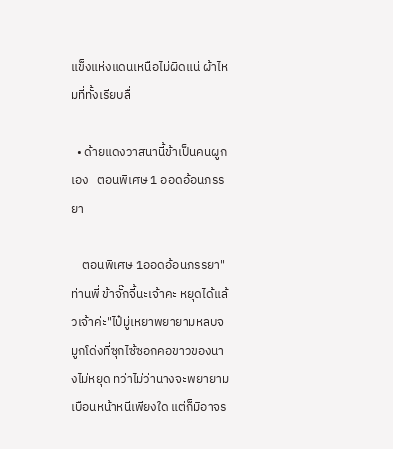แข็งแห่งแดนเหนือไม่ผิดแน่ ผ้าไหมที่ทั้งเรียบลื่

  • ด้ายแดงวาสนานี้ข้าเป็นคนผูกเอง   ตอนพิเศษ 1 ออดอ้อนภรรยา

    ตอนพิเศษ 1ออดอ้อนภรรยา"ท่านพี่ ข้าจั๊กจี้นะเจ้าคะ หยุดได้แล้วเจ้าค่ะ"ไป๋มู่เหยาพยายามหลบจมูกโด่งที่ซุกไซ้ซอกคอขาวของนางไม่หยุด ทว่าไม่ว่านางจะพยายามเบือนหน้าหนีเพียงใด แต่ก็มิอาจร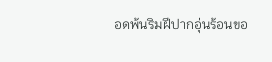อดพ้นริมฝีปากอุ่นร้อนขอ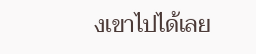งเขาไปได้เลย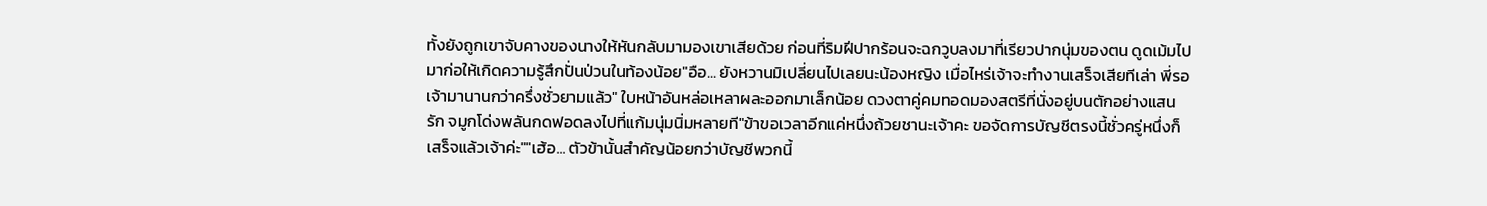ทั้งยังถูกเขาจับคางของนางให้หันกลับมามองเขาเสียด้วย ก่อนที่ริมฝีปากร้อนจะฉกวูบลงมาที่เรียวปากนุ่มของตน ดูดเม้มไปมาก่อให้เกิดความรู้สึกปั่นป่วนในท้องน้อย"อือ... ยังหวานมิเปลี่ยนไปเลยนะน้องหญิง เมื่อไหร่เจ้าจะทำงานเสร็จเสียทีเล่า พี่รอเจ้ามานานกว่าครึ่งชั่วยามแล้ว" ใบหน้าอันหล่อเหลาผละออกมาเล็กน้อย ดวงตาคู่คมทอดมองสตรีที่นั่งอยู่บนตักอย่างแสนรัก จมูกโด่งพลันกดฟอดลงไปที่แก้มนุ่มนิ่มหลายที"ข้าขอเวลาอีกแค่หนึ่งถ้วยชานะเจ้าคะ ขอจัดการบัญชีตรงนี้ชั่วครู่หนึ่งก็เสร็จแล้วเจ้าค่ะ""เฮ้อ... ตัวข้านั้นสำคัญน้อยกว่าบัญชีพวกนี้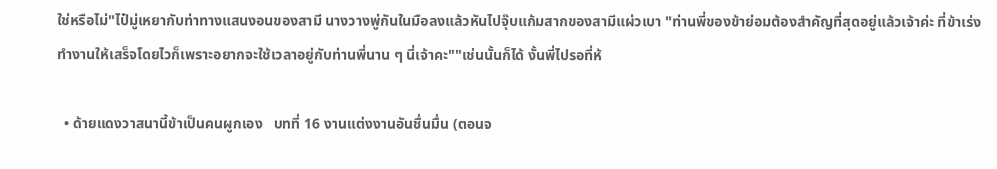ใช่หรือไม่"ไป๋มู่เหยากับท่าทางแสนงอนของสามี นางวางพู่กันในมือลงแล้วหันไปจุ๊บแก้มสากของสามีแผ่วเบา "ท่านพี่ของข้าย่อมต้องสำคัญที่สุดอยู่แล้วเจ้าค่ะ ที่ข้าเร่งทำงานให้เสร็จโดยไวก็เพราะอยากจะใช้เวลาอยู่กับท่านพี่นาน ๆ นี่เจ้าคะ""เช่นนั้นก็ได้ งั้นพี่ไปรอที่ห้

  • ด้ายแดงวาสนานี้ข้าเป็นคนผูกเอง   บทที่ 16 งานแต่งงานอันชื่นมื่น (ตอนจ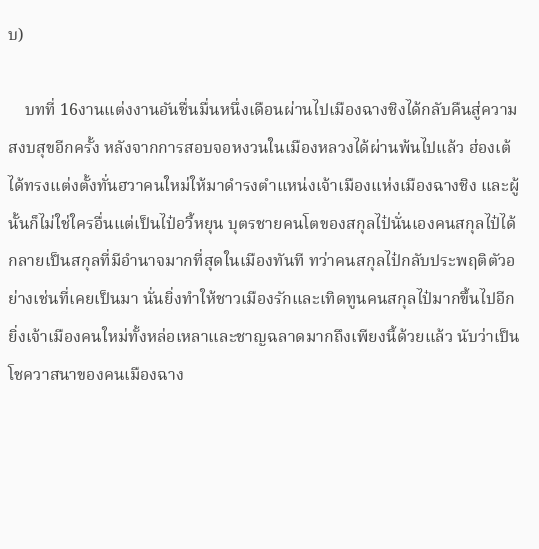บ)

    บทที่ 16งานแต่งงานอันชื่นมื่นหนึ่งเดือนผ่านไปเมืองฉางชิงได้กลับคืนสู่ความสงบสุขอีกครั้ง หลังจากการสอบจอหงวนในเมืองหลวงได้ผ่านพ้นไปแล้ว ฮ่องเต้ได้ทรงแต่งตั้งทั่นฮวาคนใหม่ให้มาดำรงตำแหน่งเจ้าเมืองแห่งเมืองฉางชิง และผู้นั้นก็ไม่ใช่ใครอื่นแต่เป็นไป๋อวี้หยุน บุตรชายคนโตของสกุลไป๋นั่นเองคนสกุลไป๋ได้กลายเป็นสกุลที่มีอำนาจมากที่สุดในเมืองทันที ทว่าคนสกุลไป๋กลับประพฤติตัวอย่างเช่นที่เคยเป็นมา นั่นยิ่งทำให้ชาวเมืองรักและเทิดทูนคนสกุลไป๋มากขึ้นไปอีก ยิ่งเจ้าเมืองคนใหม่ทั้งหล่อเหลาและชาญฉลาดมากถึงเพียงนี้ด้วยแล้ว นับว่าเป็นโชควาสนาของคนเมืองฉาง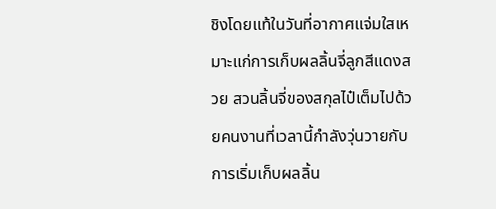ชิงโดยแท้ในวันที่อากาศแจ่มใสเหมาะแก่การเก็บผลลิ้นจี่ลูกสีแดงสวย สวนลิ้นจี่ของสกุลไป๋เต็มไปด้วยคนงานที่เวลานี้กำลังวุ่นวายกับการเริ่มเก็บผลลิ้น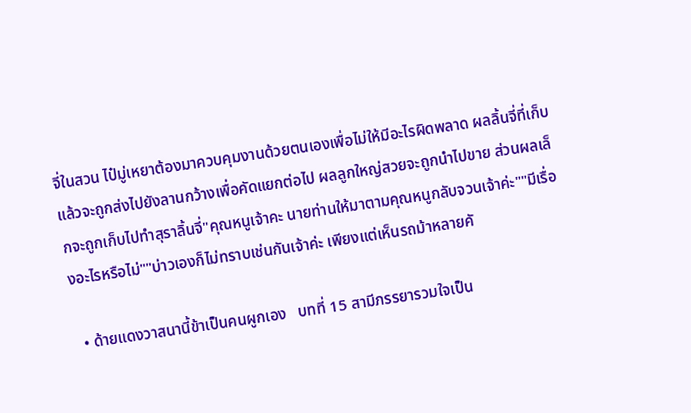จี่ในสวน ไป๋มู่เหยาต้องมาควบคุมงานด้วยตนเองเพื่อไม่ให้มีอะไรผิดพลาด ผลลิ้นจี่ที่เก็บแล้วจะถูกส่งไปยังลานกว้างเพื่อคัดแยกต่อไป ผลลูกใหญ่สวยจะถูกนำไปขาย ส่วนผลเล็กจะถูกเก็บไปทำสุราลิ้นจี่"คุณหนูเจ้าคะ นายท่านให้มาตามคุณหนูกลับจวนเจ้าค่ะ""มีเรื่องอะไรหรือไม่""บ่าวเองก็ไม่ทราบเช่นกันเจ้าค่ะ เพียงแต่เห็นรถม้าหลายคั

  • ด้ายแดงวาสนานี้ข้าเป็นคนผูกเอง   บทที่ 15 สามีภรรยารวมใจเป็น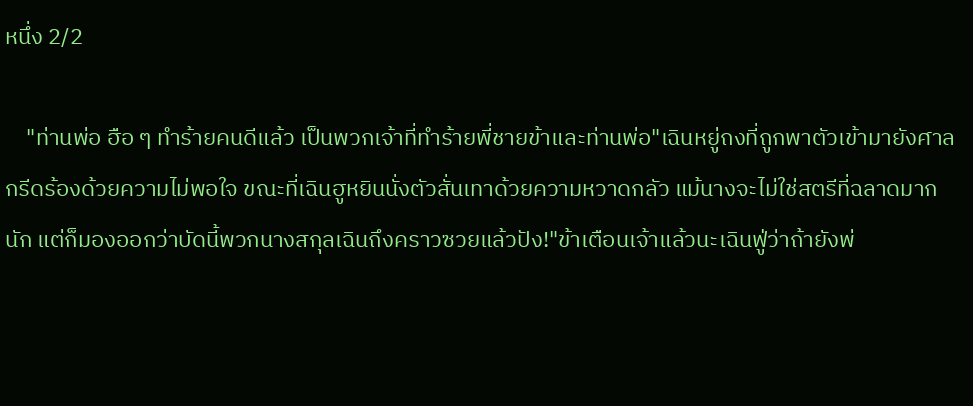หนึ่ง 2/2

    "ท่านพ่อ ฮือ ๆ ทำร้ายคนดีแล้ว เป็นพวกเจ้าที่ทำร้ายพี่ชายข้าและท่านพ่อ"เฉินหยู่ถงที่ถูกพาตัวเข้ามายังศาลกรีดร้องด้วยความไม่พอใจ ขณะที่เฉินฮูหยินนั่งตัวสั่นเทาด้วยความหวาดกลัว แม้นางจะไม่ใช่สตรีที่ฉลาดมากนัก แต่ก็มองออกว่าบัดนี้พวกนางสกุลเฉินถึงคราวซวยแล้วปัง!"ข้าเตือนเจ้าแล้วนะเฉินฟู่ว่าถ้ายังพ่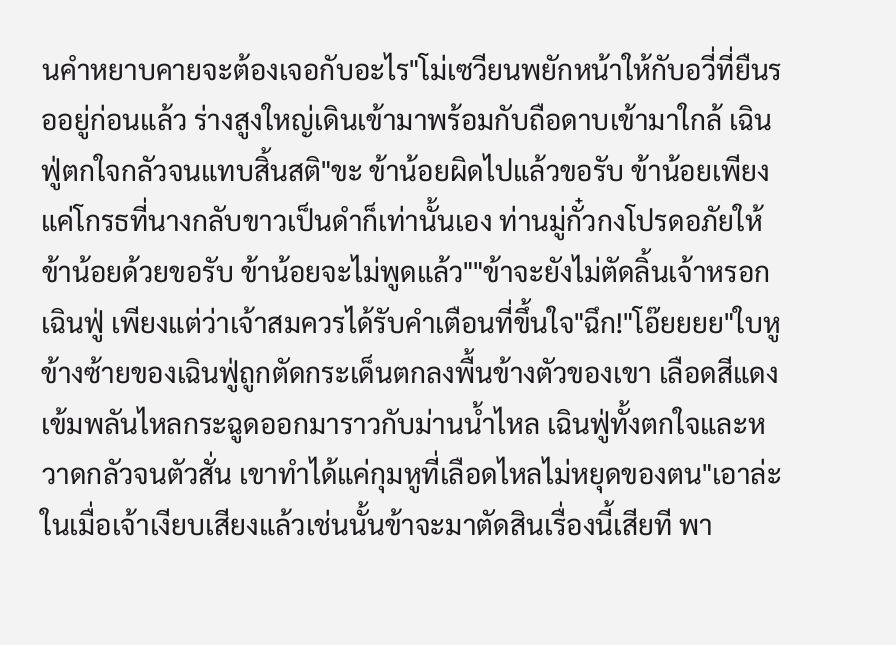นคำหยาบคายจะต้องเจอกับอะไร"โม่เซวียนพยักหน้าให้กับอวี่ที่ยืนรออยู่ก่อนแล้ว ร่างสูงใหญ่เดินเข้ามาพร้อมกับถือดาบเข้ามาใกล้ เฉินฟู่ตกใจกลัวจนแทบสิ้นสติ"ขะ ข้าน้อยผิดไปแล้วขอรับ ข้าน้อยเพียงแค่โกรธที่นางกลับขาวเป็นดำก็เท่านั้นเอง ท่านมู่กั๋วกงโปรดอภัยให้ข้าน้อยด้วยขอรับ ข้าน้อยจะไม่พูดแล้ว""ข้าจะยังไม่ตัดลิ้นเจ้าหรอกเฉินฟู่ เพียงแต่ว่าเจ้าสมควรได้รับคำเตือนที่ขึ้นใจ"ฉึก!"โอ๊ยยยย"ใบหูข้างซ้ายของเฉินฟู่ถูกตัดกระเด็นตกลงพื้นข้างตัวของเขา เลือดสีแดงเข้มพลันไหลกระฉูดออกมาราวกับม่านน้ำไหล เฉินฟู่ทั้งตกใจและหวาดกลัวจนตัวสั่น เขาทำได้แค่กุมหูที่เลือดไหลไม่หยุดของตน"เอาล่ะ ในเมื่อเจ้าเงียบเสียงแล้วเช่นนั้นข้าจะมาตัดสินเรื่องนี้เสียที พา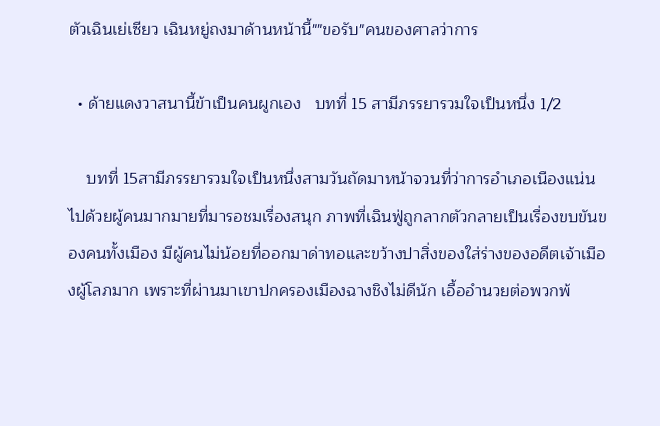ตัวเฉินเย่เซียว เฉินหยู่ถงมาด้านหน้านี้""ขอรับ"คนของศาลว่าการ

  • ด้ายแดงวาสนานี้ข้าเป็นคนผูกเอง   บทที่ 15 สามีภรรยารวมใจเป็นหนึ่ง 1/2

    บทที่ 15สามีภรรยารวมใจเป็นหนึ่งสามวันถัดมาหน้าจวนที่ว่าการอำเภอเนืองแน่นไปด้วยผู้คนมากมายที่มารอชมเรื่องสนุก ภาพที่เฉินฟู่ถูกลากตัวกลายเป็นเรื่องขบขันของคนทั้งเมือง มีผู้คนไม่น้อยที่ออกมาด่าทอและขว้างปาสิ่งของใส่ร่างของอดีตเจ้าเมืองผู้โลภมาก เพราะที่ผ่านมาเขาปกครองเมืองฉางชิงไม่ดีนัก เอื้ออำนวยต่อพวกพ้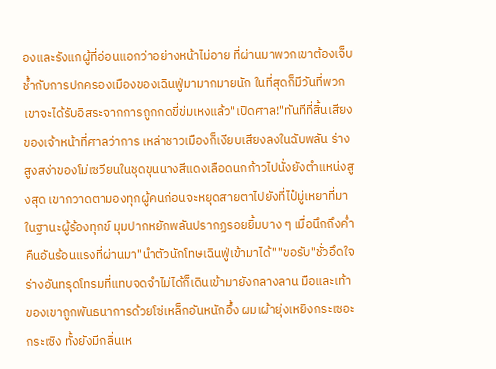องและรังแกผู้ที่อ่อนแอกว่าอย่างหน้าไม่อาย ที่ผ่านมาพวกเขาต้องเจ็บช้ำกับการปกครองเมืองของเฉินฟู่มามากมายนัก ในที่สุดก็มีวันที่พวกเขาจะได้รับอิสระจากการถูกกดขี่ข่มเหงแล้ว"เปิดศาล!"ทันทีที่สิ้นเสียงของเจ้าหน้าที่ศาลว่าการ เหล่าชาวเมืองก็เงียบเสียงลงในฉับพลัน ร่างสูงสง่าของโม่เซวียนในชุดขุนนางสีแดงเลือดนกก้าวไปนั่งยังตำแหน่งสูงสุด เขากวาดตามองทุกผู้คนก่อนจะหยุดสายตาไปยังที่ไป๋มู่เหยาที่มาในฐานะผู้ร้องทุกข์ มุมปากหยักพลันปรากฏรอยยิ้มบาง ๆ เมื่อนึกถึงค่ำคืนอันร้อนแรงที่ผ่านมา"นำตัวนักโทษเฉินฟู่เข้ามาได้""ขอรับ"ชั่วอึดใจร่างอันทรุดโทรมที่แทบจดจำไม่ได้ก็เดินเข้ามายังกลางลาน มือและเท้าของเขาถูกพันธนาการด้วยโซ่เหล็กอันหนักอึ้ง ผมเผ้ายุ่งเหยิงกระเซอะกระเซิง ทั้งยังมีกลิ่นเห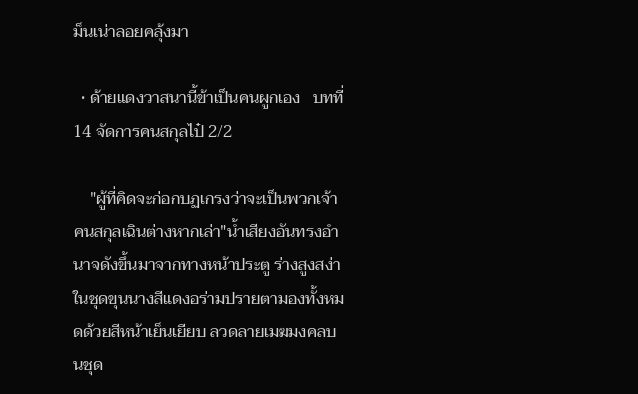ม็นเน่าลอยคลุ้งมา

  • ด้ายแดงวาสนานี้ข้าเป็นคนผูกเอง   บทที่ 14 จัดการคนสกุลไป๋ 2/2

    "ผู้ที่คิดจะก่อกบฏเกรงว่าจะเป็นพวกเจ้าคนสกุลเฉินต่างหากเล่า"น้ำเสียงอันทรงอำนาจดังขึ้นมาจากทางหน้าประตู ร่างสูงสง่าในชุดขุนนางสีแดงอร่ามปรายตามองทั้งหมดด้วยสีหน้าเย็นเยียบ ลวดลายเมฆมงคลบนชุด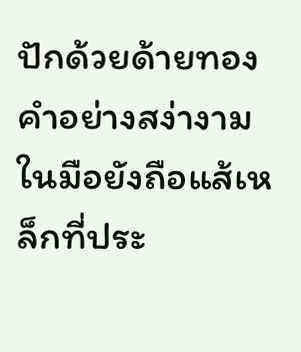ปักด้วยด้ายทองคำอย่างสง่างาม ในมือยังถือแส้เหล็กที่ประ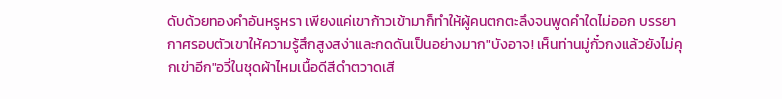ดับด้วยทองคำอันหรูหรา เพียงแค่เขาก้าวเข้ามาก็ทำให้ผู้คนตกตะลึงจนพูดคำใดไม่ออก บรรยากาศรอบตัวเขาให้ความรู้สึกสูงสง่าและกดดันเป็นอย่างมาก"บังอาจ! เห็นท่านมู่กั๋วกงแล้วยังไม่คุกเข่าอีก"อวี่ในชุดผ้าไหมเนื้อดีสีดำตวาดเสี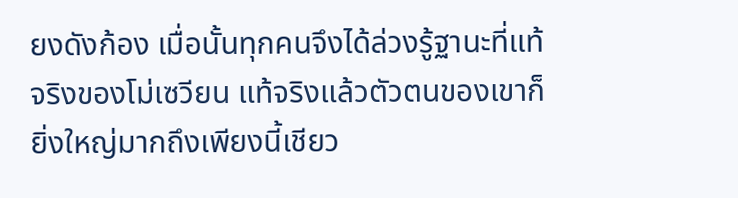ยงดังก้อง เมื่อนั้นทุกคนจึงได้ล่วงรู้ฐานะที่แท้จริงของโม่เซวียน แท้จริงแล้วตัวตนของเขาก็ยิ่งใหญ่มากถึงเพียงนี้เชียว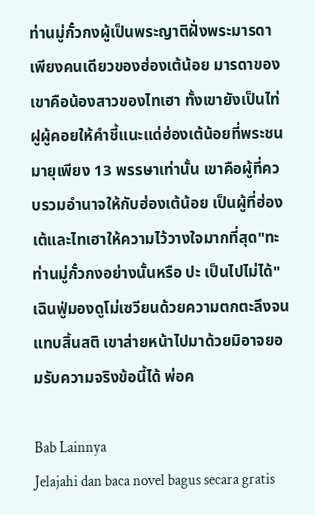ท่านมู่กั๋วกงผู้เป็นพระญาติฝั่งพระมารดาเพียงคนเดียวของฮ่องเต้น้อย มารดาของเขาคือน้องสาวของไทเฮา ทั้งเขายังเป็นไท่ฝูผู้คอยให้คำชี้แนะแด่ฮ่องเต้น้อยที่พระชนมายุเพียง 13 พรรษาเท่านั้น เขาคือผู้ที่ควบรวมอำนาจให้กับฮ่องเต้น้อย เป็นผู้ที่ฮ่องเต้และไทเฮาให้ความไว้วางใจมากที่สุด"ทะ ท่านมู่กั๋วกงอย่างนั้นหรือ ปะ เป็นไปไม่ได้"เฉินฟู่มองดูโม่เซวียนด้วยความตกตะลึงจนแทบสิ้นสติ เขาส่ายหน้าไปมาด้วยมิอาจยอมรับความจริงข้อนี้ได้ พ่อค

Bab Lainnya
Jelajahi dan baca novel bagus secara gratis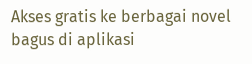Akses gratis ke berbagai novel bagus di aplikasi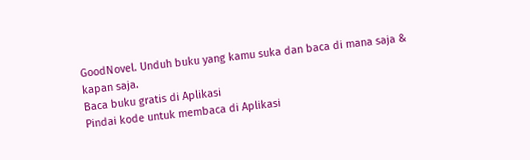GoodNovel. Unduh buku yang kamu suka dan baca di mana saja & kapan saja.
Baca buku gratis di Aplikasi
Pindai kode untuk membaca di Aplikasi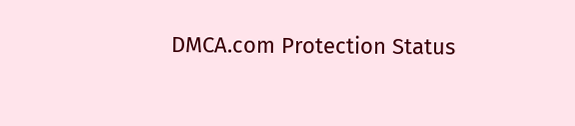DMCA.com Protection Status